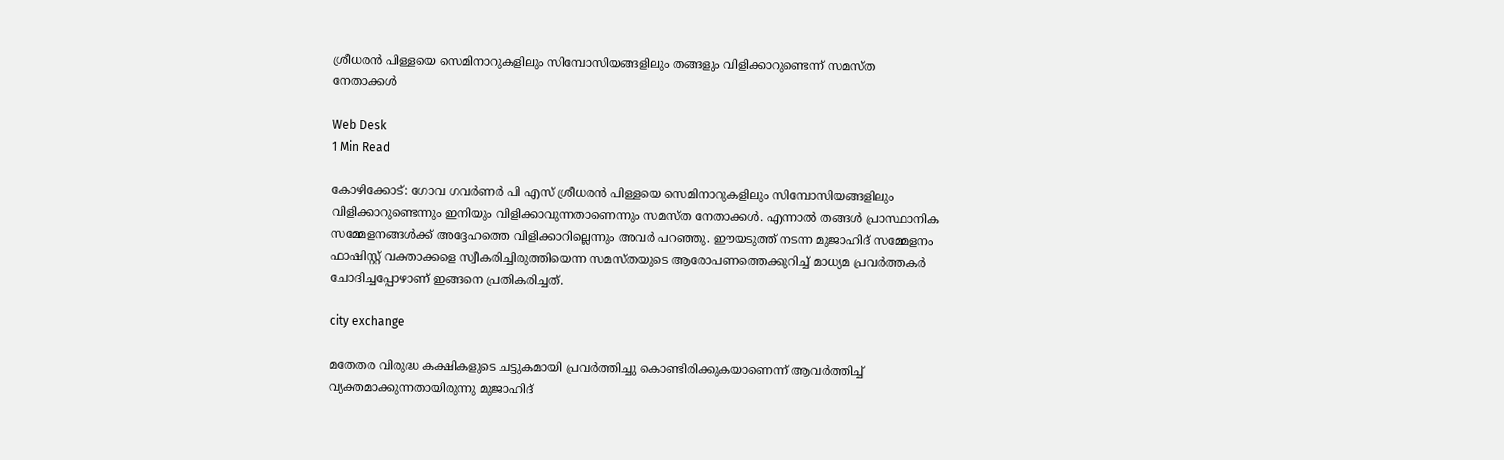ശ്രീധരന്‍ പിള്ളയെ സെമിനാറുകളിലും സിമ്പോസിയങ്ങളിലും തങ്ങളും വിളിക്കാറുണ്ടെന്ന് സമസ്ത നേതാക്കള്‍

Web Desk
1 Min Read

കോഴിക്കോട്: ഗോവ ഗവര്‍ണര്‍ പി എസ് ശ്രീധരന്‍ പിള്ളയെ സെമിനാറുകളിലും സിമ്പോസിയങ്ങളിലും വിളിക്കാറുണ്ടെന്നും ഇനിയും വിളിക്കാവുന്നതാണെന്നും സമസ്ത നേതാക്കള്‍. എന്നാല്‍ തങ്ങള്‍ പ്രാസ്ഥാനിക സമ്മേളനങ്ങള്‍ക്ക് അദ്ദേഹത്തെ വിളിക്കാറില്ലെന്നും അവര്‍ പറഞ്ഞു. ഈയടുത്ത് നടന്ന മുജാഹിദ് സമ്മേളനം ഫാഷിസ്റ്റ് വക്താക്കളെ സ്വീകരിച്ചിരുത്തിയെന്ന സമസ്തയുടെ ആരോപണത്തെക്കുറിച്ച് മാധ്യമ പ്രവര്‍ത്തകര്‍ ചോദിച്ചപ്പോഴാണ് ഇങ്ങനെ പ്രതികരിച്ചത്.

city exchange

മതേതര വിരുദ്ധ കക്ഷികളുടെ ചട്ടുകമായി പ്രവര്‍ത്തിച്ചു കൊണ്ടിരിക്കുകയാണെന്ന് ആവര്‍ത്തിച്ച് വ്യക്തമാക്കുന്നതായിരുന്നു മുജാഹിദ്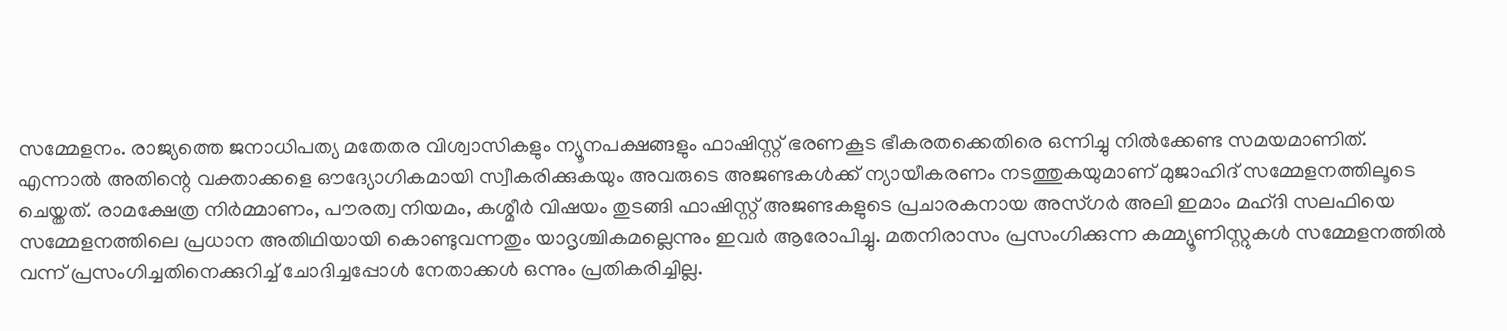സമ്മേളനം. രാജ്യത്തെ ജനാധിപത്യ മതേതര വിശ്വാസികളും ന്യൂനപക്ഷങ്ങളും ഫാഷിസ്റ്റ് ഭരണകൂട ഭീകരതക്കെതിരെ ഒന്നിച്ചു നില്‍ക്കേണ്ട സമയമാണിത്. എന്നാല്‍ അതിന്റെ വക്താക്കളെ ഔദ്യോഗികമായി സ്വീകരിക്കുകയും അവരുടെ അജണ്ടകള്‍ക്ക് ന്യായീകരണം നടത്തുകയുമാണ് മുജാഹിദ് സമ്മേളനത്തിലൂടെ ചെയ്തത്. രാമക്ഷേത്ര നിര്‍മ്മാണം, പൗരത്വ നിയമം, കശ്മീര്‍ വിഷയം തുടങ്ങി ഫാഷിസ്റ്റ് അജണ്ടകളുടെ പ്രചാരകനായ അസ്ഗര്‍ അലി ഇമാം മഹ്ദി സലഫിയെ സമ്മേളനത്തിലെ പ്രധാന അതിഥിയായി കൊണ്ടുവന്നതും യാദൃശ്ചികമല്ലെന്നും ഇവര്‍ ആരോപിച്ചു. മതനിരാസം പ്രസംഗിക്കുന്ന കമ്മ്യൂണിസ്റ്റുകള്‍ സമ്മേളനത്തില്‍ വന്ന് പ്രസംഗിച്ചതിനെക്കുറിച്ച് ചോദിച്ചപ്പോള്‍ നേതാക്കള്‍ ഒന്നും പ്രതികരിച്ചില്ല.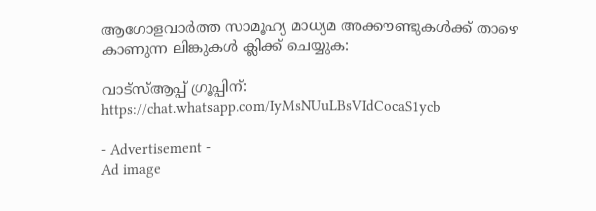ആഗോളവാര്‍ത്ത സാമൂഹ്യ മാധ്യമ അക്കൗണ്ടുകള്‍ക്ക് താഴെ കാണുന്ന ലിങ്കുകള്‍ ക്ലിക്ക് ചെയ്യുക:

വാട്‌സ്ആപ്പ് ഗ്രൂപ്പിന്:
https://chat.whatsapp.com/IyMsNUuLBsVIdCocaS1ycb

- Advertisement -
Ad image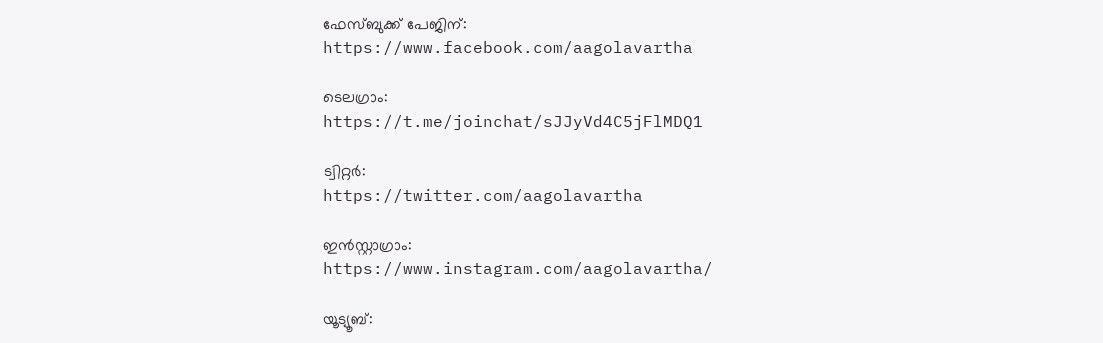ഫേസ്ബുക്ക് പേജിന്:
https://www.facebook.com/aagolavartha

ടെലഗ്രാം:
https://t.me/joinchat/sJJyVd4C5jFlMDQ1

ട്വിറ്റര്‍:
https://twitter.com/aagolavartha

ഇന്‍സ്റ്റാഗ്രാം:
https://www.instagram.com/aagolavartha/

യൂട്യൂബ്: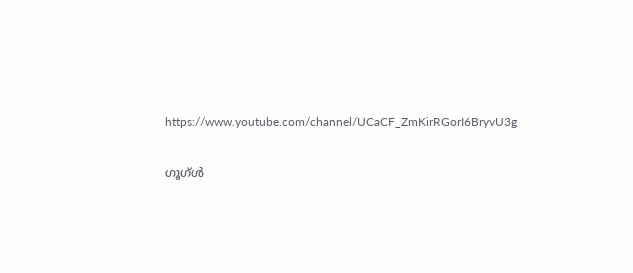https://www.youtube.com/channel/UCaCF_ZmKirRGorI6BryvU3g

ഗൂഗ്ള്‍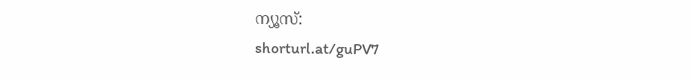ന്യൂസ്:
shorturl.at/guPV7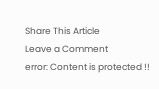Share This Article
Leave a Comment
error: Content is protected !!